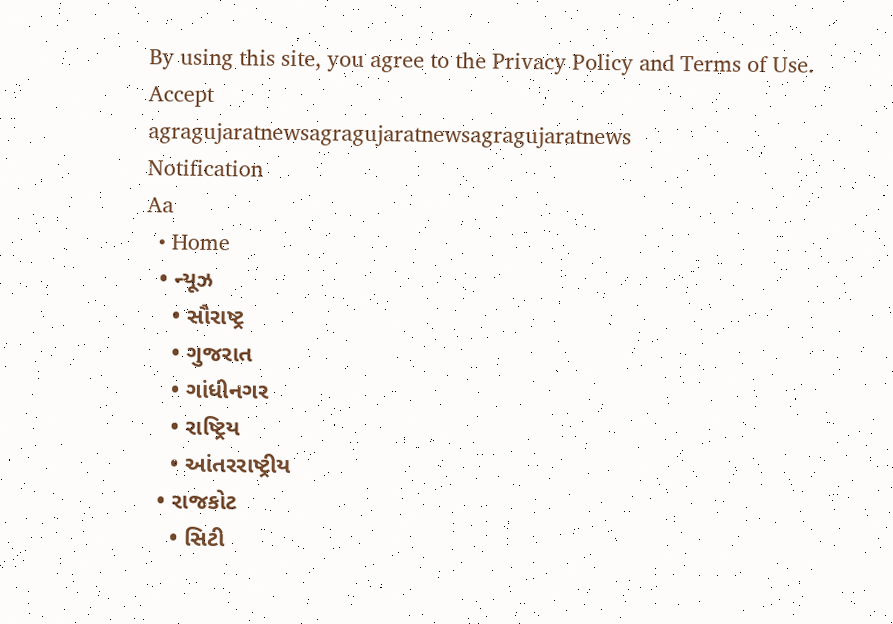By using this site, you agree to the Privacy Policy and Terms of Use.
Accept
agragujaratnewsagragujaratnewsagragujaratnews
Notification
Aa
  • Home
  • ન્યૂઝ
    • સૌરાષ્ટ્ર
    • ગુજરાત
    • ગાંધીનગર
    • રાષ્ટ્રિય
    • આંતરરાષ્ટ્રીય
  • રાજકોટ
    • સિટી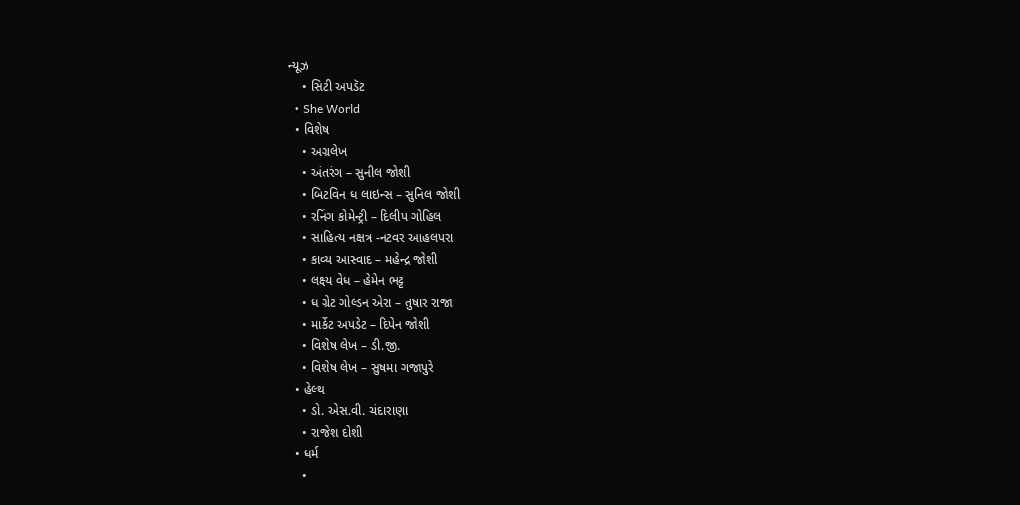ન્યૂઝ
    • સિટી અપડૅટ
  • She World
  • વિશેષ
    • અગ્રલેખ
    • અંતરંગ – સુનીલ જોશી
    • બિટવિન ધ લાઇન્સ – સુનિલ જોશી
    • રનિંગ કોમેન્ટ્રી – દિલીપ ગોહિલ
    • સાહિત્ય નક્ષત્ર -નટવર આહલપરા
    • કાવ્ય આસ્વાદ – મહેન્દ્ર જોશી
    • લક્ષ્ય વેધ – હેમેન ભટ્ટ
    • ધ ગ્રેટ ગોલ્ડન એરા – તુષાર રાજા
    • માર્કેટ અપડેટ – દિપેન જોશી
    • વિશેષ લેખ – ડી.જી.
    • વિશેષ લેખ – સુષમા ગજાપુરે
  • હેલ્થ
    • ડો. એસ.વી. ચંદારાણા
    • રાજેશ દોશી
  • ધર્મ
    •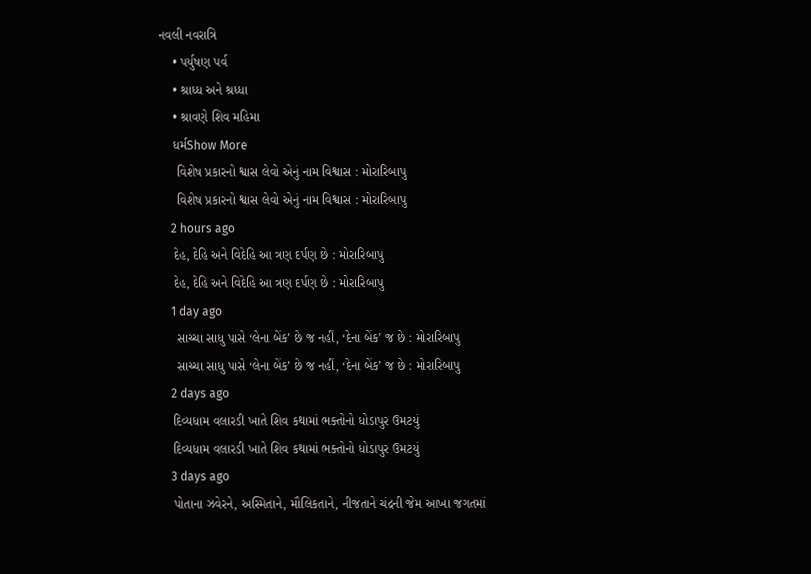નવલી નવરાત્રિ
    • પર્યુષણ પર્વ
    • શ્રાધ્ધ અને શ્રધ્ધા
    • શ્રાવણે શિવ મહિમા
    ધર્મShow More
     વિશેષ પ્રકારનો શ્વાસ લેવો એનું નામ વિશ્વાસ : મોરારિબાપુ
     વિશેષ પ્રકારનો શ્વાસ લેવો એનું નામ વિશ્વાસ : મોરારિબાપુ
    2 hours ago
    દેહ, દેહિ અને વિદેહિ આ ત્રણ દર્પણ છે : મોરારિબાપુ
    દેહ, દેહિ અને વિદેહિ આ ત્રણ દર્પણ છે : મોરારિબાપુ
    1 day ago
     સાચ્ચા સાધુ પાસે ‘લેના બેંક’ છે જ નહીં, ‘દેના બેંક’ જ છે : મોરારિબાપુ
     સાચ્ચા સાધુ પાસે ‘લેના બેંક’ છે જ નહીં, ‘દેના બેંક’ જ છે : મોરારિબાપુ
    2 days ago
    દિવ્યધામ વલારડી ખાતે શિવ કથામાં ભક્તોનો ધોડાપુર ઉમટયું
    દિવ્યધામ વલારડી ખાતે શિવ કથામાં ભક્તોનો ધોડાપુર ઉમટયું
    3 days ago
    પોતાના ઝવેરને, અસ્મિતાને, મૌલિકતાને, નીજતાને ચંદ્રની જેમ આખા જગતમાં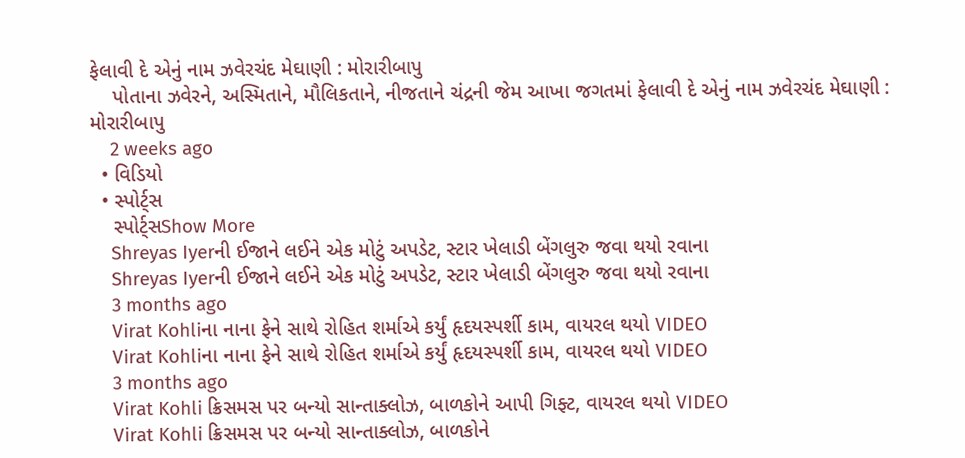ફેલાવી દે એનું નામ ઝવેરચંદ મેઘાણી : મોરારીબાપુ
    પોતાના ઝવેરને, અસ્મિતાને, મૌલિકતાને, નીજતાને ચંદ્રની જેમ આખા જગતમાં ફેલાવી દે એનું નામ ઝવેરચંદ મેઘાણી : મોરારીબાપુ
    2 weeks ago
  • વિડિયો
  • સ્પોર્ટ્સ
    સ્પોર્ટ્સShow More
    Shreyas Iyerની ઈજાને લઈને એક મોટું અપડેટ, સ્ટાર ખેલાડી બેંગલુરુ જવા થયો રવાના
    Shreyas Iyerની ઈજાને લઈને એક મોટું અપડેટ, સ્ટાર ખેલાડી બેંગલુરુ જવા થયો રવાના
    3 months ago
    Virat Kohliના નાના ફેને સાથે રોહિત શર્માએ કર્યું હૃદયસ્પર્શી કામ, વાયરલ થયો VIDEO
    Virat Kohliના નાના ફેને સાથે રોહિત શર્માએ કર્યું હૃદયસ્પર્શી કામ, વાયરલ થયો VIDEO
    3 months ago
    Virat Kohli ક્રિસમસ પર બન્યો સાન્તાક્લોઝ, બાળકોને આપી ગિફ્ટ, વાયરલ થયો VIDEO
    Virat Kohli ક્રિસમસ પર બન્યો સાન્તાક્લોઝ, બાળકોને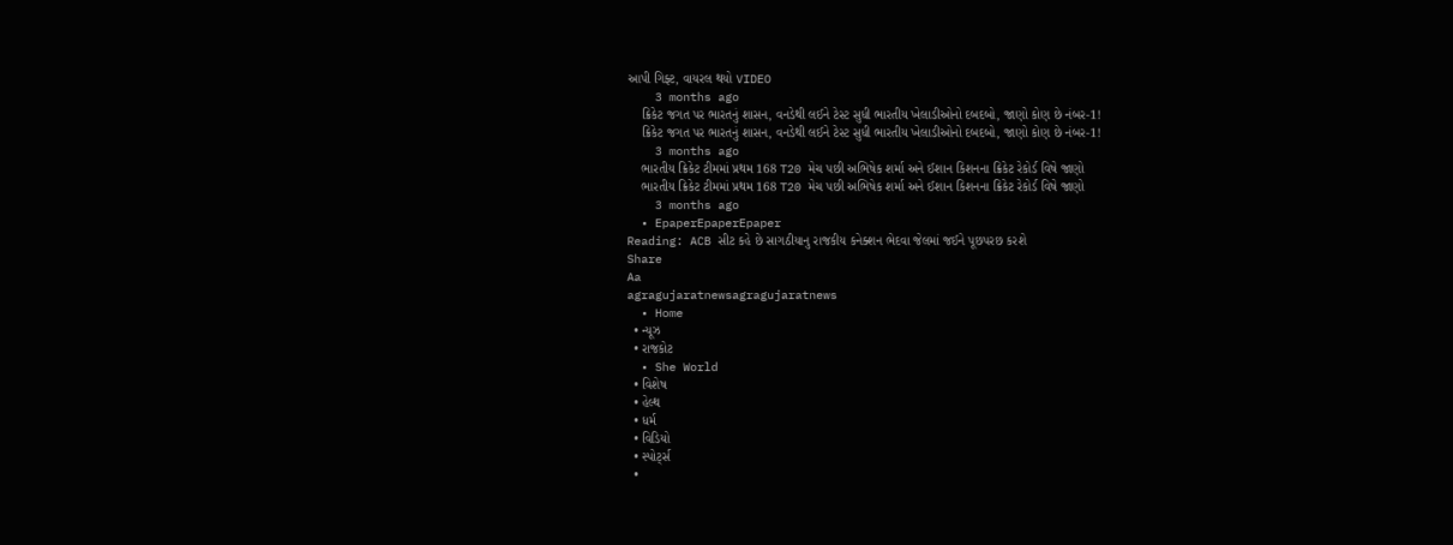આપી ગિફ્ટ, વાયરલ થયો VIDEO
    3 months ago
    ક્રિકેટ જગત પર ભારતનું શાસન, વનડેથી લઈને ટેસ્ટ સુધી ભારતીય ખેલાડીઓનો દબદબો, જાણો કોણ છે નંબર-1!
    ક્રિકેટ જગત પર ભારતનું શાસન, વનડેથી લઈને ટેસ્ટ સુધી ભારતીય ખેલાડીઓનો દબદબો, જાણો કોણ છે નંબર-1!
    3 months ago
    ભારતીય ક્રિકેટ ટીમમાં પ્રથમ 168 T20 મેચ પછી અભિષેક શર્મા અને ઈશાન કિશનના ક્રિકેટ રેકોર્ડ વિષે જાણો
    ભારતીય ક્રિકેટ ટીમમાં પ્રથમ 168 T20 મેચ પછી અભિષેક શર્મા અને ઈશાન કિશનના ક્રિકેટ રેકોર્ડ વિષે જાણો
    3 months ago
  • EpaperEpaperEpaper
Reading: ACB સીટ કહે છે સાગઠીયાનુ રાજકીય કનેક્શન ભેદવા જેલમાં જઈને પૂછપરછ કરશે
Share
Aa
agragujaratnewsagragujaratnews
  • Home
  • ન્યૂઝ
  • રાજકોટ
  • She World
  • વિશેષ
  • હેલ્થ
  • ધર્મ
  • વિડિયો
  • સ્પોર્ટ્સ
  •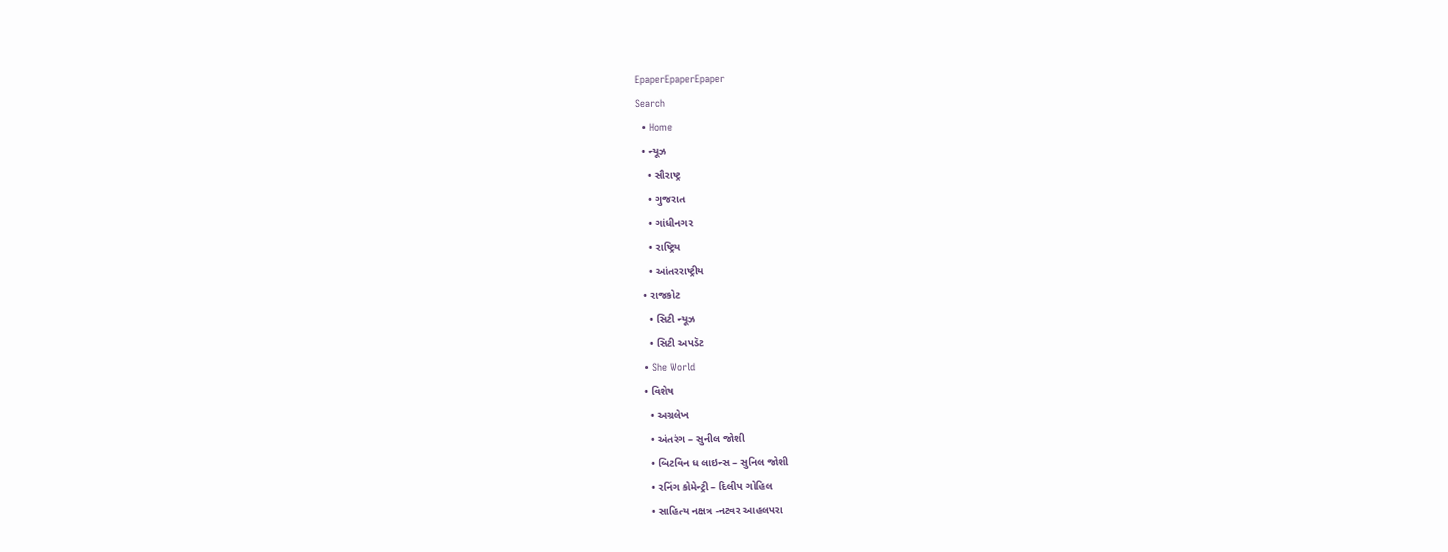EpaperEpaperEpaper
Search
  • Home
  • ન્યૂઝ
    • સૌરાષ્ટ્ર
    • ગુજરાત
    • ગાંધીનગર
    • રાષ્ટ્રિય
    • આંતરરાષ્ટ્રીય
  • રાજકોટ
    • સિટી ન્યૂઝ
    • સિટી અપડૅટ
  • She World
  • વિશેષ
    • અગ્રલેખ
    • અંતરંગ – સુનીલ જોશી
    • બિટવિન ધ લાઇન્સ – સુનિલ જોશી
    • રનિંગ કોમેન્ટ્રી – દિલીપ ગોહિલ
    • સાહિત્ય નક્ષત્ર -નટવર આહલપરા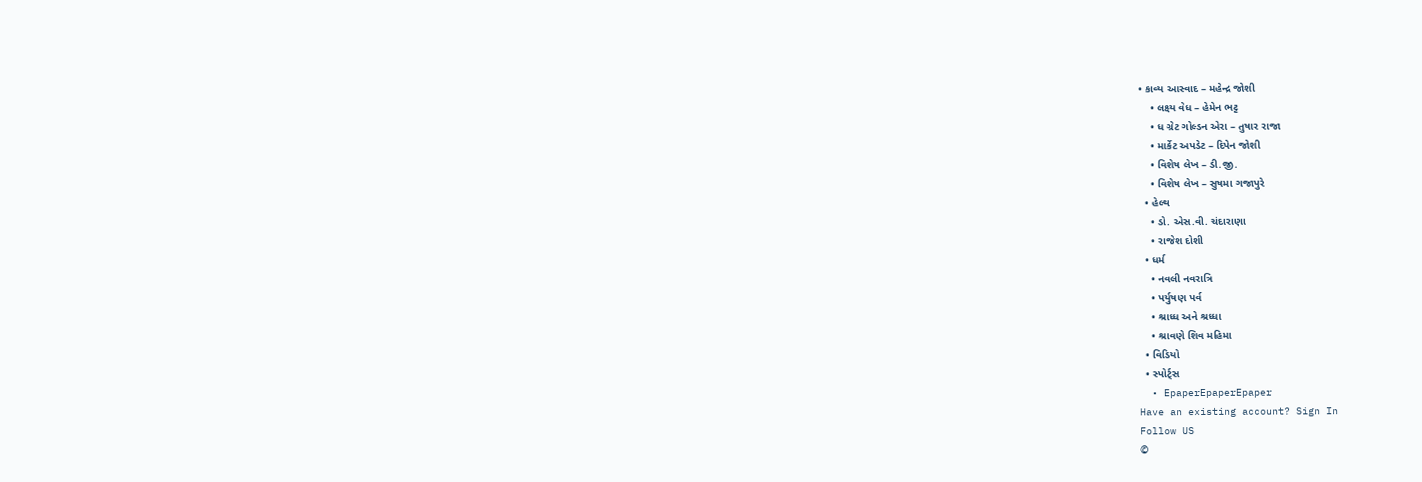• કાવ્ય આસ્વાદ – મહેન્દ્ર જોશી
    • લક્ષ્ય વેધ – હેમેન ભટ્ટ
    • ધ ગ્રેટ ગોલ્ડન એરા – તુષાર રાજા
    • માર્કેટ અપડેટ – દિપેન જોશી
    • વિશેષ લેખ – ડી.જી.
    • વિશેષ લેખ – સુષમા ગજાપુરે
  • હેલ્થ
    • ડો. એસ.વી. ચંદારાણા
    • રાજેશ દોશી
  • ધર્મ
    • નવલી નવરાત્રિ
    • પર્યુષણ પર્વ
    • શ્રાધ્ધ અને શ્રધ્ધા
    • શ્રાવણે શિવ મહિમા
  • વિડિયો
  • સ્પોર્ટ્સ
  • EpaperEpaperEpaper
Have an existing account? Sign In
Follow US
©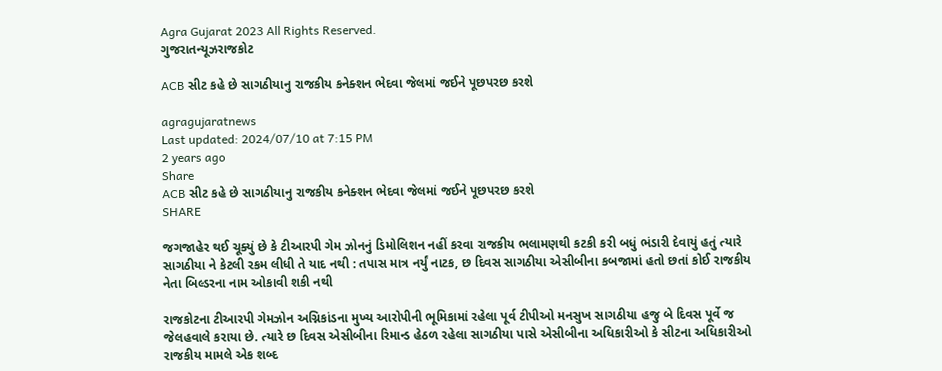Agra Gujarat 2023 All Rights Reserved.
ગુજરાતન્યૂઝરાજકોટ

ACB સીટ કહે છે સાગઠીયાનુ રાજકીય કનેક્શન ભેદવા જેલમાં જઈને પૂછપરછ કરશે

agragujaratnews
Last updated: 2024/07/10 at 7:15 PM
2 years ago
Share
ACB સીટ કહે છે સાગઠીયાનુ રાજકીય કનેક્શન ભેદવા જેલમાં જઈને પૂછપરછ કરશે
SHARE

જગજાહેર થઈ ચૂક્યું છે કે ટીઆરપી ગેમ ઝોનનું ડિમોલિશન નહીં કરવા રાજકીય ભલામણથી કટકી કરી બધું ભંડારી દેવાયું હતું ત્યારે સાગઠીયા ને કેટલી રકમ લીધી તે યાદ નથી : તપાસ માત્ર નર્યું નાટક, છ દિવસ સાગઠીયા એસીબીના કબજામાં હતો છતાં કોઈ રાજકીય નેતા બિલ્ડરના નામ ઓકાવી શકી નથી

રાજકોટના ટીઆરપી ગેમઝોન અગ્નિકાંડના મુખ્ય આરોપીની ભૂમિકામાં રહેલા પૂર્વ ટીપીઓ મનસુખ સાગઠીયા હજુ બે દિવસ પૂર્વે જ જેલહવાલે કરાયા છે. ત્યારે છ દિવસ એસીબીના રિમાન્ડ હેઠળ રહેલા સાગઠીયા પાસે એસીબીના અધિકારીઓ કે સીટના અધિકારીઓ રાજકીય મામલે એક શબ્દ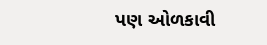પણ ઓળકાવી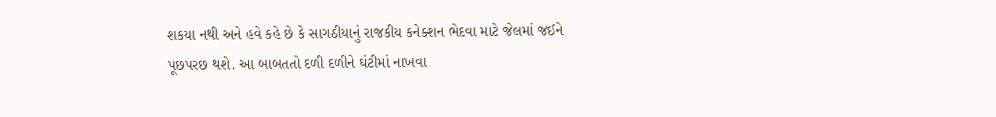શકયા નથી અને હવે કહે છે કે સાગઠીયાનું રાજકીય કનેક્શન ભેદવા માટે જેલમાં જઈને પૂછપરછ થશે. આ બાબતતો દળી દળીને ઘંટીમાં નાખવા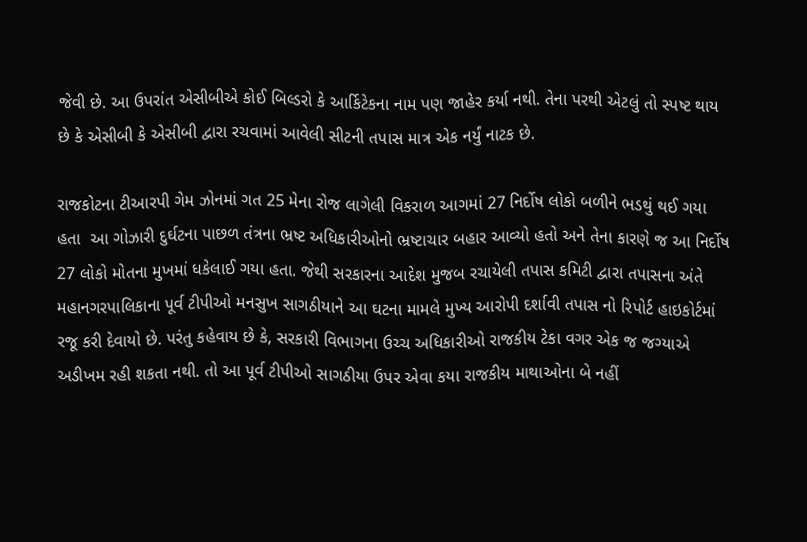જેવી છે. આ ઉપરાંત એસીબીએ કોઈ બિલ્ડરો કે આર્કિટેકના નામ પણ જાહેર કર્યા નથી. તેના પરથી એટલું તો સ્પષ્ટ થાય છે કે એસીબી કે એસીબી દ્વારા રચવામાં આવેલી સીટની તપાસ માત્ર એક નર્યું નાટક છે.

રાજકોટના ટીઆરપી ગેમ ઝોનમાં ગત 25 મેના રોજ લાગેલી વિકરાળ આગમાં 27 નિર્દોષ લોકો બળીને ભડથું થઈ ગયા હતા  આ ગોઝારી દુર્ઘટના પાછળ તંત્રના ભ્રષ્ટ અધિકારીઓનો ભ્રષ્ટાચાર બહાર આવ્યો હતો અને તેના કારણે જ આ નિર્દોષ 27 લોકો મોતના મુખમાં ધકેલાઈ ગયા હતા. જેથી સરકારના આદેશ મુજબ રચાયેલી તપાસ કમિટી દ્વારા તપાસના અંતે મહાનગરપાલિકાના પૂર્વ ટીપીઓ મનસુખ સાગઠીયાને આ ઘટના મામલે મુખ્ય આરોપી દર્શાવી તપાસ નો રિપોર્ટ હાઇકોર્ટમાં રજૂ કરી દેવાયો છે. પરંતુ કહેવાય છે કે, સરકારી વિભાગના ઉચ્ચ અધિકારીઓ રાજકીય ટેકા વગર એક જ જગ્યાએ અડીખમ રહી શકતા નથી. તો આ પૂર્વ ટીપીઓ સાગઠીયા ઉપર એવા કયા રાજકીય માથાઓના બે નહીં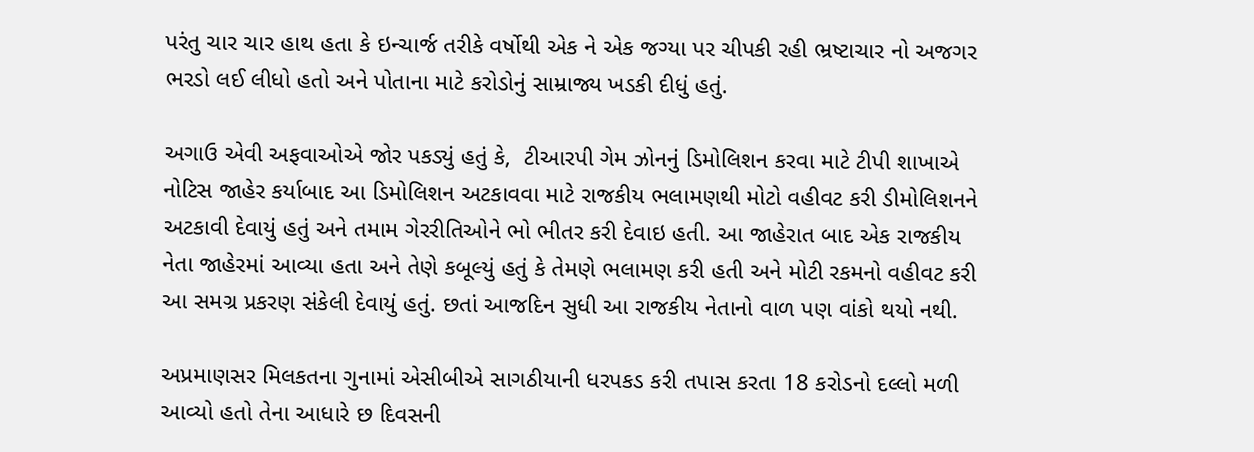પરંતુ ચાર ચાર હાથ હતા કે ઇન્ચાર્જ તરીકે વર્ષોથી એક ને એક જગ્યા પર ચીપકી રહી ભ્રષ્ટાચાર નો અજગર ભરડો લઈ લીધો હતો અને પોતાના માટે કરોડોનું સામ્રાજ્ય ખડકી દીધું હતું.

અગાઉ એવી અફવાઓએ જોર પકડ્યું હતું કે,  ટીઆરપી ગેમ ઝોનનું ડિમોલિશન કરવા માટે ટીપી શાખાએ નોટિસ જાહેર કર્યાબાદ આ ડિમોલિશન અટકાવવા માટે રાજકીય ભલામણથી મોટો વહીવટ કરી ડીમોલિશનને અટકાવી દેવાયું હતું અને તમામ ગેરરીતિઓને ભો ભીતર કરી દેવાઇ હતી. આ જાહેરાત બાદ એક રાજકીય નેતા જાહેરમાં આવ્યા હતા અને તેણે કબૂલ્યું હતું કે તેમણે ભલામણ કરી હતી અને મોટી રકમનો વહીવટ કરી આ સમગ્ર પ્રકરણ સંકેલી દેવાયું હતું. છતાં આજદિન સુધી આ રાજકીય નેતાનો વાળ પણ વાંકો થયો નથી.

અપ્રમાણસર મિલકતના ગુનામાં એસીબીએ સાગઠીયાની ધરપકડ કરી તપાસ કરતા 18 કરોડનો દલ્લો મળી આવ્યો હતો તેના આધારે છ દિવસની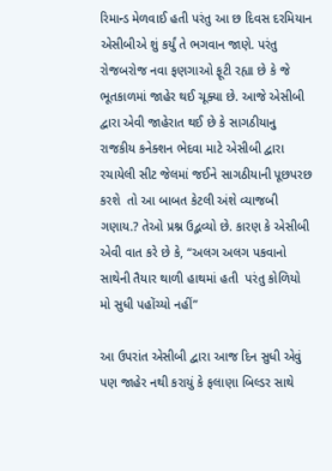રિમાન્ડ મેળવાઈ હતી પરંતુ આ છ દિવસ દરમિયાન એસીબીએ શું કર્યું તે ભગવાન જાણે. પરંતુ રોજબરોજ નવા ફણગાઓ ફૂટી રહ્યા છે કે જે ભૂતકાળમાં જાહેર થઈ ચૂક્યા છે. આજે એસીબી દ્વારા એવી જાહેરાત થઈ છે કે સાગઠીયાનુ રાજકીય કનેક્શન ભેદવા માટે એસીબી દ્વારા રચાયેલી સીટ જેલમાં જઈને સાગઠીયાની પૂછપરછ કરશે  તો આ બાબત કેટલી અંશે વ્યાજબી ગણાય.? તેઓ પ્રશ્ન ઉદ્ભવ્યો છે. કારણ કે એસીબી એવી વાત કરે છે કે, “અલગ અલગ પકવાનો સાથેની તૈયાર થાળી હાથમાં હતી  પરંતુ કોળિયો મો સુધી પહોંચ્યો નહીં”

આ ઉપરાંત એસીબી દ્વારા આજ દિન સુધી એવું પણ જાહેર નથી કરાયું કે ફલાણા બિલ્ડર સાથે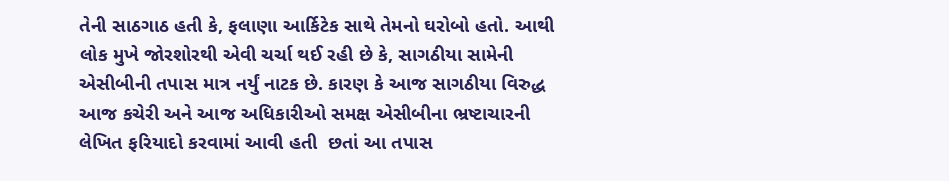તેની સાઠગાઠ હતી કે, ફલાણા આર્કિટેક સાથે તેમનો ઘરોબો હતો. આથી લોક મુખે જોરશોરથી એવી ચર્ચા થઈ રહી છે કે, સાગઠીયા સામેની એસીબીની તપાસ માત્ર નર્યું નાટક છે. કારણ કે આજ સાગઠીયા વિરુદ્ધ આજ કચેરી અને આજ અધિકારીઓ સમક્ષ એસીબીના ભ્રષ્ટાચારની લેખિત ફરિયાદો કરવામાં આવી હતી  છતાં આ તપાસ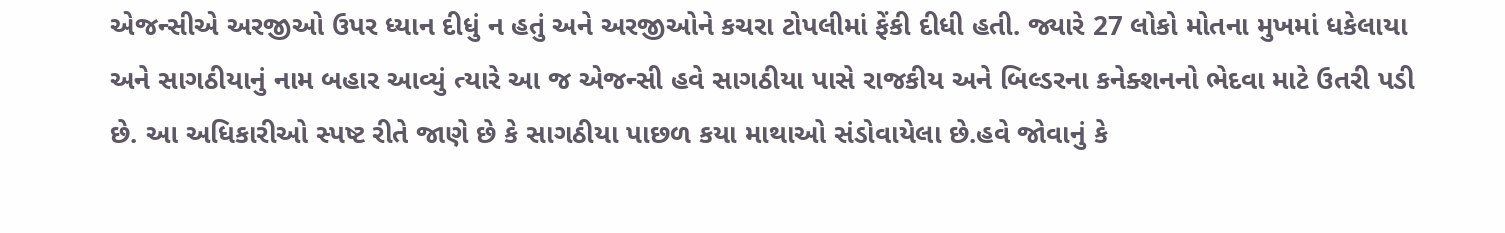એજન્સીએ અરજીઓ ઉપર ધ્યાન દીધું ન હતું અને અરજીઓને કચરા ટોપલીમાં ફેંકી દીધી હતી. જ્યારે 27 લોકો મોતના મુખમાં ધકેલાયા અને સાગઠીયાનું નામ બહાર આવ્યું ત્યારે આ જ એજન્સી હવે સાગઠીયા પાસે રાજકીય અને બિલ્ડરના કનેક્શનનો ભેદવા માટે ઉતરી પડી છે. આ અધિકારીઓ સ્પષ્ટ રીતે જાણે છે કે સાગઠીયા પાછળ કયા માથાઓ સંડોવાયેલા છે.હવે જોવાનું કે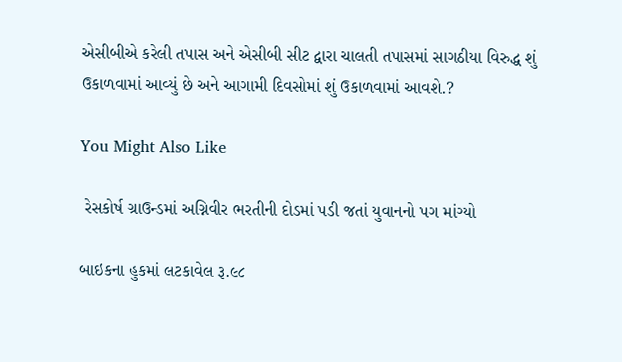એસીબીએ કરેલી તપાસ અને એસીબી સીટ દ્વારા ચાલતી તપાસમાં સાગઠીયા વિરુદ્ધ શું ઉકાળવામાં આવ્યું છે અને આગામી દિવસોમાં શું ઉકાળવામાં આવશે.?

You Might Also Like

 રેસકોર્ષ ગ્રાઉન્ડમાં અગ્નિવીર ભરતીની દોડમાં પડી જતાં યુવાનનો પગ માંગ્યો

બાઇકના હુકમાં લટકાવેલ રૂ.૯૮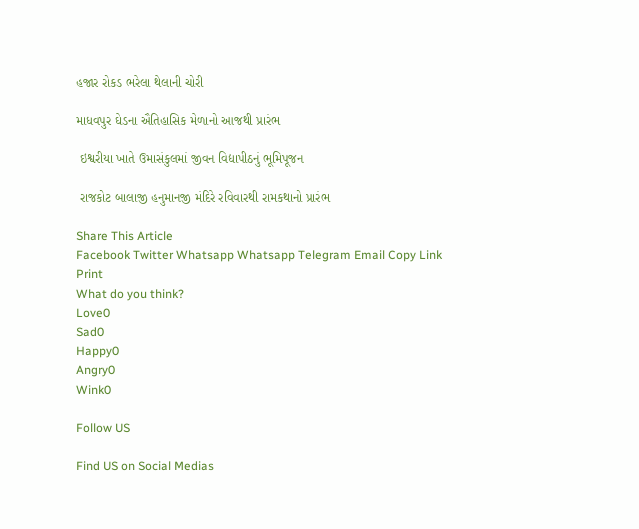હજાર રોકડ ભરેલા થેલાની ચોરી

માધવપુર ઘેડના ઐતિહાસિક મેળાનો આજથી પ્રારંભ

 ઇશ્વરીયા ખાતે ઉમાસંકુલમાં જીવન વિદ્યાપીઠનું ભૂમિપૂજન

 રાજકોટ બાલાજી હનુમાનજી મંદિરે રવિવારથી રામકથાનો પ્રારંભ

Share This Article
Facebook Twitter Whatsapp Whatsapp Telegram Email Copy Link Print
What do you think?
Love0
Sad0
Happy0
Angry0
Wink0

Follow US

Find US on Social Medias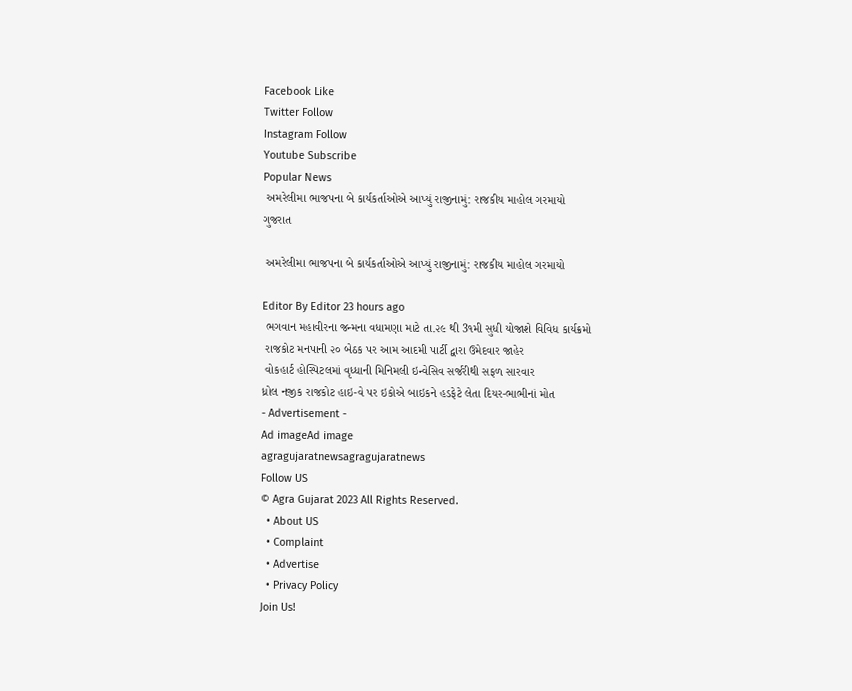Facebook Like
Twitter Follow
Instagram Follow
Youtube Subscribe
Popular News
 અમરેલીમા ભાજપના બે કાર્યકર્તાઓએ આપ્યું રાજીનામું: રાજકીય માહોલ ગરમાયો
ગુજરાત

 અમરેલીમા ભાજપના બે કાર્યકર્તાઓએ આપ્યું રાજીનામું: રાજકીય માહોલ ગરમાયો

Editor By Editor 23 hours ago
 ભગવાન મહાવીરના જન્મના વધામણા માટે તા.૨૯ થી 3૧મી સુધી યોજાશે વિવિધ કાર્યક્રમો
 રાજકોટ મનપાની ૨૦ બેઠક પર આમ આદમી પાર્ટી દ્વારા ઉમેદવાર જાહેર
 વોકહાર્ટ હોસ્પિટલમાં વૃધ્ધાની મિનિમલી ઇન્વેસિવ સર્જરીથી સફળ સારવાર
ધ્રોલ નજીક રાજકોટ હાઇ-વે પર ઇકોએ બાઇકને હડફેટે લેતા દિયર-ભાભીનાં મોત
- Advertisement -
Ad imageAd image
agragujaratnewsagragujaratnews
Follow US
© Agra Gujarat 2023 All Rights Reserved.
  • About US
  • Complaint
  • Advertise
  • Privacy Policy
Join Us!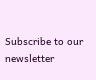Subscribe to our newsletter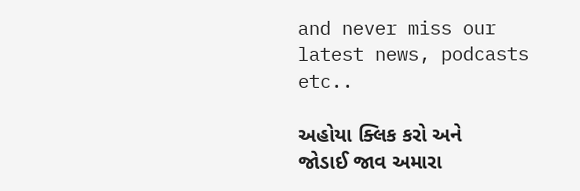and never miss our latest news, podcasts etc..

અહોયા ક્લિક કરો અને જોડાઈ જાવ અમારા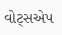વોટ્સએપ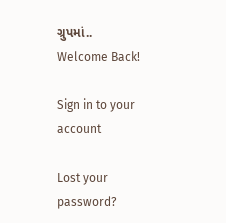ગ્રુપમાં..
Welcome Back!

Sign in to your account

Lost your password?